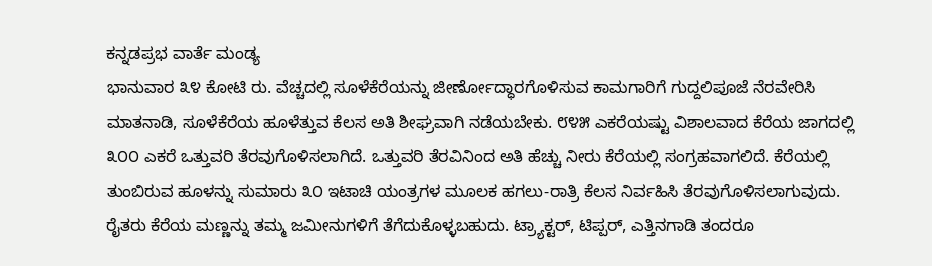ಕನ್ನಡಪ್ರಭ ವಾರ್ತೆ ಮಂಡ್ಯ
ಭಾನುವಾರ ೩೪ ಕೋಟಿ ರು. ವೆಚ್ಚದಲ್ಲಿ ಸೂಳೆಕೆರೆಯನ್ನು ಜೀರ್ಣೋದ್ಧಾರಗೊಳಿಸುವ ಕಾಮಗಾರಿಗೆ ಗುದ್ದಲಿಪೂಜೆ ನೆರವೇರಿಸಿ ಮಾತನಾಡಿ, ಸೂಳೆಕೆರೆಯ ಹೂಳೆತ್ತುವ ಕೆಲಸ ಅತಿ ಶೀಘ್ರವಾಗಿ ನಡೆಯಬೇಕು. ೮೪೫ ಎಕರೆಯಷ್ಟು ವಿಶಾಲವಾದ ಕೆರೆಯ ಜಾಗದಲ್ಲಿ ೩೦೦ ಎಕರೆ ಒತ್ತುವರಿ ತೆರವುಗೊಳಿಸಲಾಗಿದೆ. ಒತ್ತುವರಿ ತೆರವಿನಿಂದ ಅತಿ ಹೆಚ್ಚು ನೀರು ಕೆರೆಯಲ್ಲಿ ಸಂಗ್ರಹವಾಗಲಿದೆ. ಕೆರೆಯಲ್ಲಿ ತುಂಬಿರುವ ಹೂಳನ್ನು ಸುಮಾರು ೩೦ ಇಟಾಚಿ ಯಂತ್ರಗಳ ಮೂಲಕ ಹಗಲು-ರಾತ್ರಿ ಕೆಲಸ ನಿರ್ವಹಿಸಿ ತೆರವುಗೊಳಿಸಲಾಗುವುದು. ರೈತರು ಕೆರೆಯ ಮಣ್ಣನ್ನು ತಮ್ಮ ಜಮೀನುಗಳಿಗೆ ತೆಗೆದುಕೊಳ್ಳಬಹುದು. ಟ್ರ್ಯಾಕ್ಟರ್, ಟಿಪ್ಪರ್, ಎತ್ತಿನಗಾಡಿ ತಂದರೂ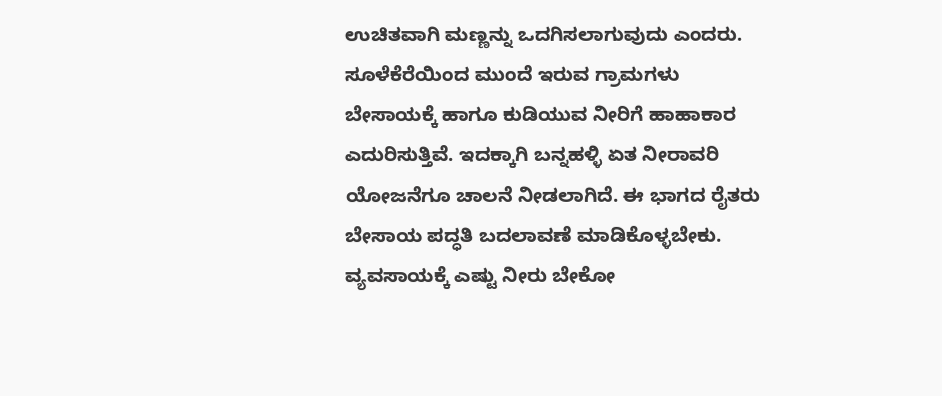ಉಚಿತವಾಗಿ ಮಣ್ಣನ್ನು ಒದಗಿಸಲಾಗುವುದು ಎಂದರು.
ಸೂಳೆಕೆರೆಯಿಂದ ಮುಂದೆ ಇರುವ ಗ್ರಾಮಗಳು ಬೇಸಾಯಕ್ಕೆ ಹಾಗೂ ಕುಡಿಯುವ ನೀರಿಗೆ ಹಾಹಾಕಾರ ಎದುರಿಸುತ್ತಿವೆ. ಇದಕ್ಕಾಗಿ ಬನ್ನಹಳ್ಳಿ ಏತ ನೀರಾವರಿ ಯೋಜನೆಗೂ ಚಾಲನೆ ನೀಡಲಾಗಿದೆ. ಈ ಭಾಗದ ರೈತರು ಬೇಸಾಯ ಪದ್ಧತಿ ಬದಲಾವಣೆ ಮಾಡಿಕೊಳ್ಳಬೇಕು. ವ್ಯವಸಾಯಕ್ಕೆ ಎಷ್ಟು ನೀರು ಬೇಕೋ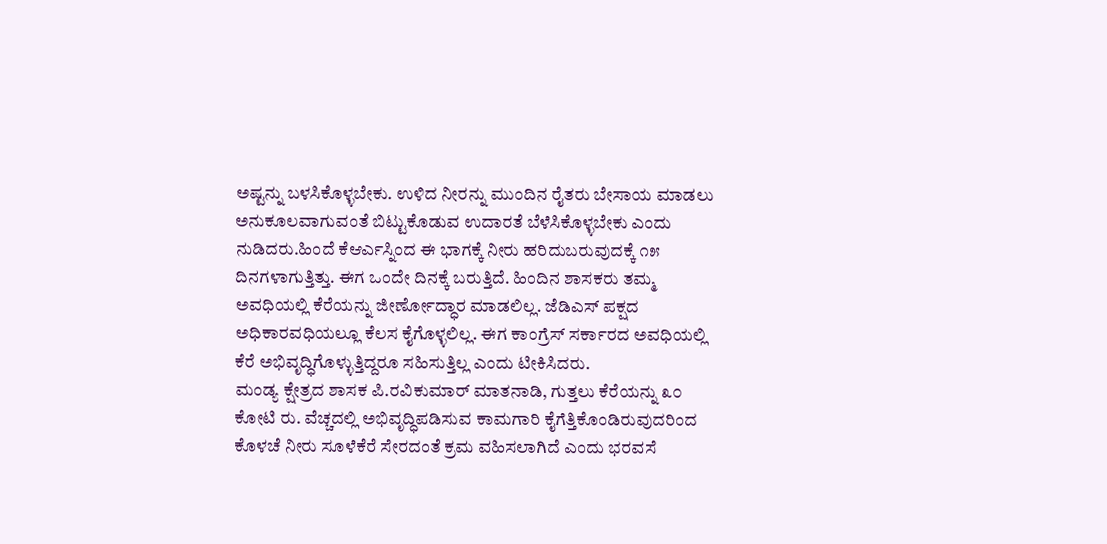ಅಷ್ಟನ್ನು ಬಳಸಿಕೊಳ್ಳಬೇಕು. ಉಳಿದ ನೀರನ್ನು ಮುಂದಿನ ರೈತರು ಬೇಸಾಯ ಮಾಡಲು ಅನುಕೂಲವಾಗುವಂತೆ ಬಿಟ್ಟುಕೊಡುವ ಉದಾರತೆ ಬೆಳೆಸಿಕೊಳ್ಳಬೇಕು ಎಂದು ನುಡಿದರು.ಹಿಂದೆ ಕೆಆರ್ಎಸ್ನಿಂದ ಈ ಭಾಗಕ್ಕೆ ನೀರು ಹರಿದುಬರುವುದಕ್ಕೆ ೧೫ ದಿನಗಳಾಗುತ್ತಿತ್ತು. ಈಗ ಒಂದೇ ದಿನಕ್ಕೆ ಬರುತ್ತಿದೆ. ಹಿಂದಿನ ಶಾಸಕರು ತಮ್ಮ ಅವಧಿಯಲ್ಲಿ ಕೆರೆಯನ್ನು ಜೀರ್ಣೋದ್ಧಾರ ಮಾಡಲಿಲ್ಲ. ಜೆಡಿಎಸ್ ಪಕ್ಷದ ಅಧಿಕಾರವಧಿಯಲ್ಲೂ ಕೆಲಸ ಕೈಗೊಳ್ಳಲಿಲ್ಲ. ಈಗ ಕಾಂಗ್ರೆಸ್ ಸರ್ಕಾರದ ಅವಧಿಯಲ್ಲಿ ಕೆರೆ ಅಭಿವೃದ್ಧಿಗೊಳ್ಳುತ್ತಿದ್ದರೂ ಸಹಿಸುತ್ತಿಲ್ಲ ಎಂದು ಟೀಕಿಸಿದರು.
ಮಂಡ್ಯ ಕ್ಷೇತ್ರದ ಶಾಸಕ ಪಿ.ರವಿಕುಮಾರ್ ಮಾತನಾಡಿ, ಗುತ್ತಲು ಕೆರೆಯನ್ನು ೩೦ ಕೋಟಿ ರು. ವೆಚ್ಚದಲ್ಲಿ ಅಭಿವೃದ್ಧಿಪಡಿಸುವ ಕಾಮಗಾರಿ ಕೈಗೆತ್ತಿಕೊಂಡಿರುವುದರಿಂದ ಕೊಳಚೆ ನೀರು ಸೂಳೆಕೆರೆ ಸೇರದಂತೆ ಕ್ರಮ ವಹಿಸಲಾಗಿದೆ ಎಂದು ಭರವಸೆ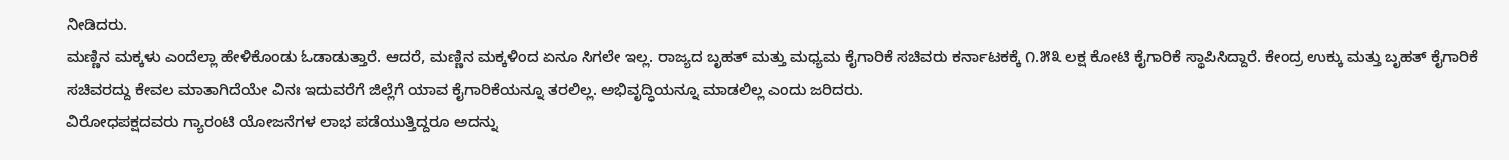ನೀಡಿದರು.
ಮಣ್ಣಿನ ಮಕ್ಕಳು ಎಂದೆಲ್ಲಾ ಹೇಳಿಕೊಂಡು ಓಡಾಡುತ್ತಾರೆ. ಆದರೆ, ಮಣ್ಣಿನ ಮಕ್ಕಳಿಂದ ಏನೂ ಸಿಗಲೇ ಇಲ್ಲ. ರಾಜ್ಯದ ಬೃಹತ್ ಮತ್ತು ಮಧ್ಯಮ ಕೈಗಾರಿಕೆ ಸಚಿವರು ಕರ್ನಾಟಕಕ್ಕೆ ೧.೫೩ ಲಕ್ಷ ಕೋಟಿ ಕೈಗಾರಿಕೆ ಸ್ಥಾಪಿಸಿದ್ದಾರೆ. ಕೇಂದ್ರ ಉಕ್ಕು ಮತ್ತು ಬೃಹತ್ ಕೈಗಾರಿಕೆ ಸಚಿವರದ್ದು ಕೇವಲ ಮಾತಾಗಿದೆಯೇ ವಿನಃ ಇದುವರೆಗೆ ಜಿಲ್ಲೆಗೆ ಯಾವ ಕೈಗಾರಿಕೆಯನ್ನೂ ತರಲಿಲ್ಲ. ಅಭಿವೃದ್ಧಿಯನ್ನೂ ಮಾಡಲಿಲ್ಲ ಎಂದು ಜರಿದರು.
ವಿರೋಧಪಕ್ಷದವರು ಗ್ಯಾರಂಟಿ ಯೋಜನೆಗಳ ಲಾಭ ಪಡೆಯುತ್ತಿದ್ದರೂ ಅದನ್ನು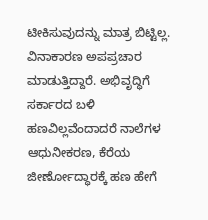ಟೀಕಿಸುವುದನ್ನು ಮಾತ್ರ ಬಿಟ್ಟಿಲ್ಲ. ವಿನಾಕಾರಣ ಅಪಪ್ರಚಾರ ಮಾಡುತ್ತಿದ್ದಾರೆ. ಅಭಿವೃದ್ಧಿಗೆ ಸರ್ಕಾರದ ಬಳಿ ಹಣವಿಲ್ಲವೆಂದಾದರೆ ನಾಲೆಗಳ ಆಧುನೀಕರಣ, ಕೆರೆಯ ಜೀರ್ಣೋದ್ಧಾರಕ್ಕೆ ಹಣ ಹೇಗೆ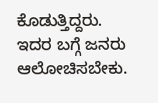ಕೊಡುತ್ತಿದ್ದರು. ಇದರ ಬಗ್ಗೆ ಜನರು ಆಲೋಚಿಸಬೇಕು.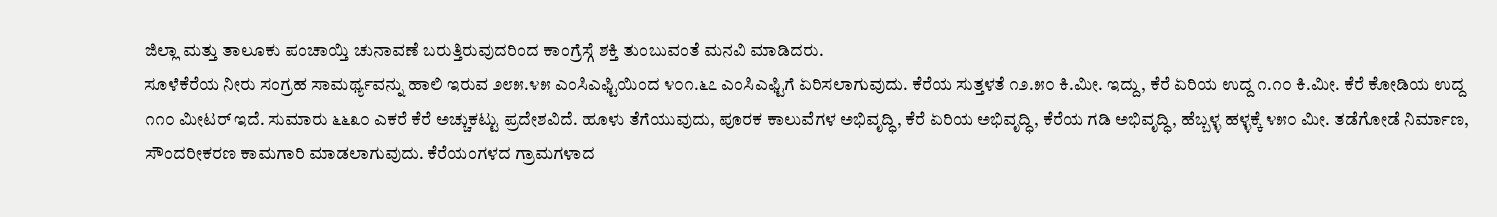ಜಿಲ್ಲಾ ಮತ್ತು ತಾಲೂಕು ಪಂಚಾಯ್ತಿ ಚುನಾವಣೆ ಬರುತ್ತಿರುವುದರಿಂದ ಕಾಂಗ್ರೆಸ್ಗೆ ಶಕ್ತಿ ತುಂಬುವಂತೆ ಮನವಿ ಮಾಡಿದರು.
ಸೂಳೆಕೆರೆಯ ನೀರು ಸಂಗ್ರಹ ಸಾಮರ್ಥ್ಯವನ್ನು ಹಾಲಿ ಇರುವ ೨೮೫.೪೫ ಎಂಸಿಎಫ್ಟಿಯಿಂದ ೪೦೧.೬೭ ಎಂಸಿಎಫ್ಟಿಗೆ ಏರಿಸಲಾಗುವುದು. ಕೆರೆಯ ಸುತ್ತಳತೆ ೧೨.೫೦ ಕಿ.ಮೀ. ಇದ್ದು, ಕೆರೆ ಏರಿಯ ಉದ್ದ ೧.೧೦ ಕಿ.ಮೀ. ಕೆರೆ ಕೋಡಿಯ ಉದ್ದ ೧೧೦ ಮೀಟರ್ ಇದೆ. ಸುಮಾರು ೬೬೩೦ ಎಕರೆ ಕೆರೆ ಅಚ್ಚುಕಟ್ಟು ಪ್ರದೇಶವಿದೆ. ಹೂಳು ತೆಗೆಯುವುದು, ಪೂರಕ ಕಾಲುವೆಗಳ ಅಭಿವೃದ್ಧಿ, ಕೆರೆ ಏರಿಯ ಅಭಿವೃದ್ಧಿ, ಕೆರೆಯ ಗಡಿ ಅಭಿವೃದ್ಧಿ, ಹೆಬ್ಬಳ್ಳ ಹಳ್ಳಕ್ಕೆ ೪೫೦ ಮೀ. ತಡೆಗೋಡೆ ನಿರ್ಮಾಣ, ಸೌಂದರೀಕರಣ ಕಾಮಗಾರಿ ಮಾಡಲಾಗುವುದು. ಕೆರೆಯಂಗಳದ ಗ್ರಾಮಗಳಾದ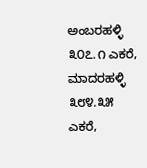ಅಂಬರಹಳ್ಳಿ ೩೦೭.೧ ಎಕರೆ, ಮಾದರಹಳ್ಳಿ ೩೮೪.೩೫ ಎಕರೆ,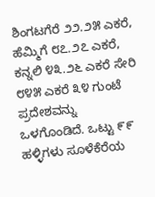ಶಿಂಗಟಗೆರೆ ೨೨.೨೫ ಎಕರೆ, ಹೆಮ್ಮಿಗೆ ೮೭.೨೭ ಎಕರೆ, ಕನ್ನಲಿ ೪೩.೨೬ ಎಕರೆ ಸೇರಿ ೮೪೫ ಎಕರೆ ೩೪ ಗುಂಟೆ ಪ್ರದೇಶವನ್ನು ಒಳಗೊಂಡಿದೆ. ಒಟ್ಟು ೯೯ ಹಳ್ಳಿಗಳು ಸೂಳೆಕೆರೆಯ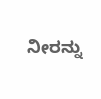ನೀರನ್ನು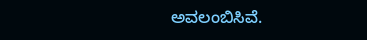ಅವಲಂಬಿಸಿವೆ.